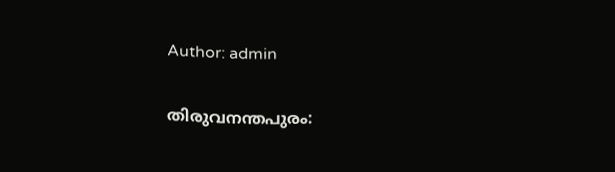Author: admin

തിരുവനന്തപുരം: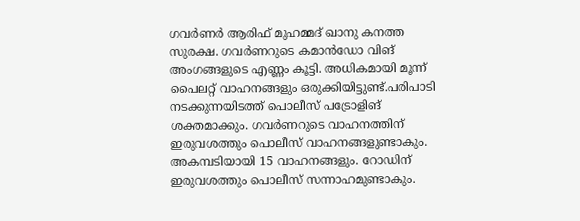ഗവർണർ ആരിഫ് മുഹമ്മദ് ഖാനു കനത്ത സുരക്ഷ. ഗവർണറുടെ കമാൻഡോ വിങ് അംഗങ്ങളുടെ എണ്ണം കൂട്ടി. അധികമായി മൂന്ന് പൈലറ്റ് വാഹനങ്ങളും ഒരുക്കിയിട്ടുണ്ട്.പരിപാടി നടക്കുന്നയിടത്ത് പൊലീസ് പട്രോളിങ് ശക്തമാക്കും. ഗവർണറുടെ വാഹനത്തിന് ഇരുവശത്തും പൊലീസ് വാഹനങ്ങളുണ്ടാകും. അകമ്പടിയായി 15 വാഹനങ്ങളും. റോഡിന് ഇരുവശത്തും പൊലീസ് സന്നാഹമുണ്ടാകും.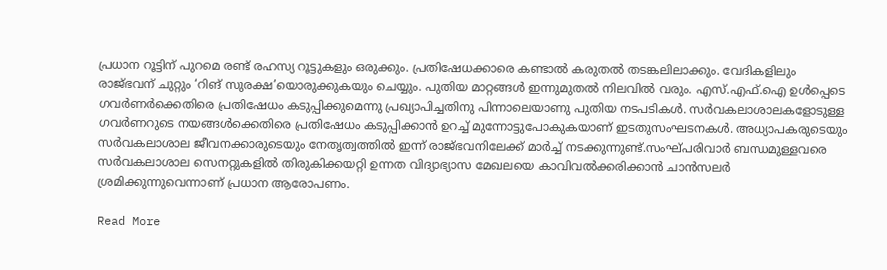പ്രധാന റൂട്ടിന് പുറമെ രണ്ട് രഹസ്യ റൂട്ടുകളും ഒരുക്കും. പ്രതിഷേധക്കാരെ കണ്ടാൽ കരുതൽ തടങ്കലിലാക്കും. വേദികളിലും രാജ്ഭവന് ചുറ്റും ‘റിങ് സുരക്ഷ’യൊരുക്കുകയും ചെയ്യും. പുതിയ മാറ്റങ്ങൾ ഇന്നുമുതൽ നിലവിൽ വരും. എസ്.എഫ്.ഐ ഉൾപ്പെടെ ഗവർണർക്കെതിരെ പ്രതിഷേധം കടുപ്പിക്കുമെന്നു പ്രഖ്യാപിച്ചതിനു പിന്നാലെയാണു പുതിയ നടപടികൾ. സർവകലാശാലകളോടുള്ള ഗവർണറുടെ നയങ്ങൾക്കെതിരെ പ്രതിഷേധം കടുപ്പിക്കാൻ ഉറച്ച് മുന്നോട്ടുപോകുകയാണ് ഇടതുസംഘടനകൾ. അധ്യാപകരുടെയും സർവകലാശാല ജീവനക്കാരുടെയും നേതൃത്വത്തിൽ ഇന്ന് രാജ്ഭവനിലേക്ക് മാർച്ച് നടക്കുന്നുണ്ട്.സംഘ്പരിവാർ ബന്ധമുള്ളവരെ സർവകലാശാല സെനറ്റുകളിൽ തിരുകിക്കയറ്റി ഉന്നത വിദ്യാഭ്യാസ മേഖലയെ കാവിവൽക്കരിക്കാൻ ചാൻസലർ ശ്രമിക്കുന്നുവെന്നാണ് പ്രധാന ആരോപണം.

Read More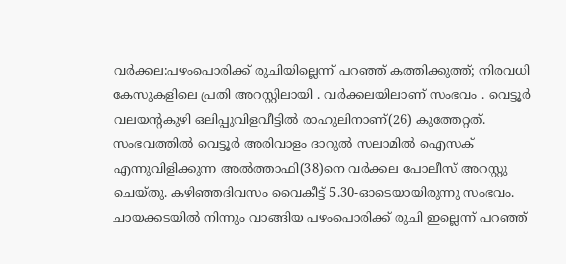വർക്കല:പഴംപൊരിക്ക് രുചിയില്ലെന്ന് പറഞ്ഞ് കത്തിക്കുത്ത്; നിരവധി കേസുകളിലെ പ്രതി അറസ്റ്റിലായി . വർക്കലയിലാണ് സംഭവം . വെട്ടൂർ വലയന്റകുഴി ഒലിപ്പുവിളവീട്ടിൽ രാഹുലിനാണ്(26) കുത്തേറ്റത്. സംഭവത്തിൽ വെട്ടൂർ അരിവാളം ദാറുൽ സലാമിൽ ഐസക് എന്നുവിളിക്കുന്ന അൽത്താഫി(38)നെ വർക്കല പോലീസ് അറസ്റ്റു ചെയ്തു. കഴിഞ്ഞദിവസം വൈകീട്ട് 5.30-ഓടെയായിരുന്നു സംഭവം. ചായക്കടയിൽ നിന്നും വാങ്ങിയ പഴംപൊരിക്ക് രുചി ഇല്ലെന്ന് പറഞ്ഞ്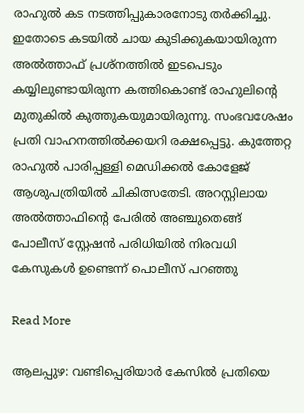രാഹുൽ കട നടത്തിപ്പുകാരനോടു തർക്കിച്ചു. ഇതോടെ കടയിൽ ചായ കുടിക്കുകയായിരുന്ന അൽത്താഫ് പ്രശ്നത്തിൽ ഇടപെടും കയ്യിലുണ്ടായിരുന്ന കത്തികൊണ്ട് രാഹുലിന്റെ മുതുകിൽ കുത്തുകയുമായിരുന്നു. സംഭവശേഷം പ്രതി വാഹനത്തിൽക്കയറി രക്ഷപ്പെട്ടു. കുത്തേറ്റ രാഹുൽ പാരിപ്പള്ളി മെഡിക്കൽ കോളേജ് ആശുപത്രിയിൽ ചികിത്സതേടി. അറസ്റ്റിലായ അൽത്താഫിന്റെ പേരിൽ അഞ്ചുതെങ്ങ് പോലീസ് സ്റ്റേഷൻ പരിധിയിൽ നിരവധി കേസുകൾ ഉണ്ടെന്ന് പൊലീസ് പറഞ്ഞു

Read More

ആലപ്പുഴ: വണ്ടിപ്പെരിയാർ കേസിൽ പ്രതിയെ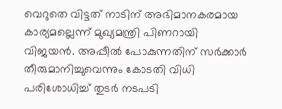വെറുതെ വിട്ടത് നാടിന് അഭിമാനകരമായ കാര്യമല്ലെന്ന് മുഖ്യമന്ത്രി പിണറായി വിജയൻ. അപ്പീൽ പോകുന്നതിന് സർക്കാർ തീരുമാനിച്ചുവെന്നും കോടതി വിധി പരിശോധിച്ച്‌ തുടർ നടപടി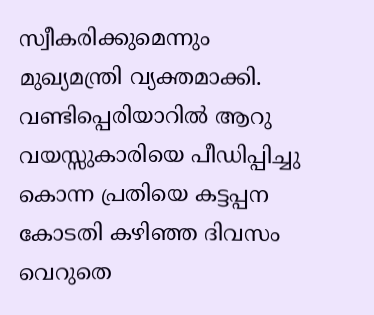സ്വീകരിക്കുമെന്നും മുഖ്യമന്ത്രി വ്യക്തമാക്കി.  വണ്ടിപ്പെരിയാറിൽ ആറു വയസ്സുകാരിയെ പീഡിപ്പിച്ചു കൊന്ന പ്രതിയെ കട്ടപ്പന കോടതി കഴിഞ്ഞ ദിവസം വെറുതെ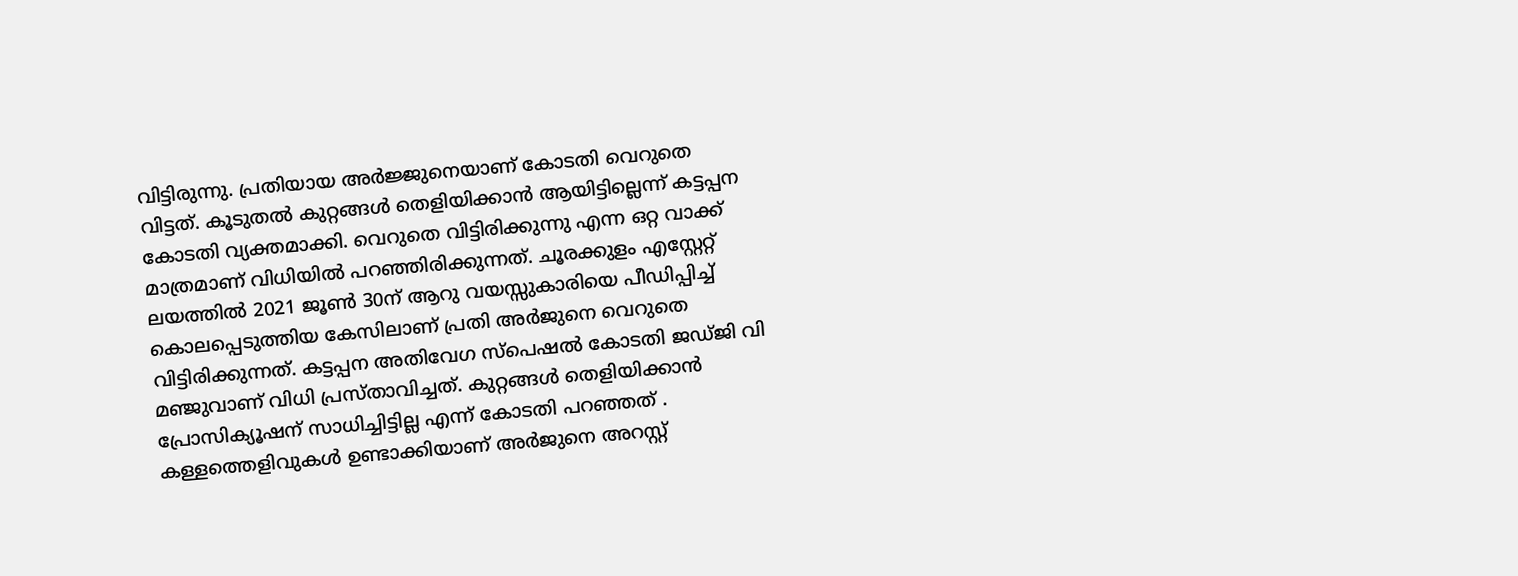വിട്ടിരുന്നു. പ്രതിയായ അർജ്ജുനെയാണ് കോടതി വെറുതെ വിട്ടത്. കൂടുതൽ കുറ്റങ്ങൾ തെളിയിക്കാൻ ആയിട്ടില്ലെന്ന് കട്ടപ്പന കോടതി വ്യക്തമാക്കി. വെറുതെ വിട്ടിരിക്കുന്നു എന്ന ഒറ്റ വാക്ക് മാത്രമാണ് വിധിയിൽ പറഞ്ഞിരിക്കുന്നത്. ചൂരക്കുളം എസ്റ്റേറ്റ് ലയത്തിൽ 2021 ജൂൺ 30ന് ആറു വയസ്സുകാരിയെ പീഡിപ്പിച്ച് കൊലപ്പെടുത്തിയ കേസിലാണ് പ്രതി അർജുനെ വെറുതെ വിട്ടിരിക്കുന്നത്. കട്ടപ്പന അതിവേഗ സ്പെഷൽ കോടതി ജഡ്ജി വി മഞ്ജുവാണ് വിധി പ്രസ്താവിച്ചത്. കുറ്റങ്ങൾ തെളിയിക്കാൻ പ്രോസിക്യൂഷന് സാധിച്ചിട്ടില്ല എന്ന് കോടതി പറഞ്ഞത് . കള്ളത്തെളിവുകൾ ഉണ്ടാക്കിയാണ് അർജുനെ അറസ്റ്റ്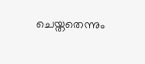ചെയ്തതെന്നും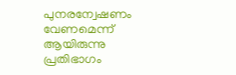പുനരന്വേഷണം വേണമെന്ന് ആയിരുന്നു പ്രതിഭാഗം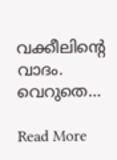വക്കീലിന്റെ വാദം. വെറുതെ…

Read More